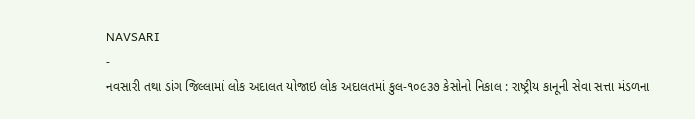NAVSARI
-
નવસારી તથા ડાંગ જિલ્લામાં લોક અદાલત યોજાઇ લોક અદાલતમાં કુલ-૧૦૯૩૭ કેસોનો નિકાલ : રાષ્ટ્રીય કાનૂની સેવા સત્તા મંડળના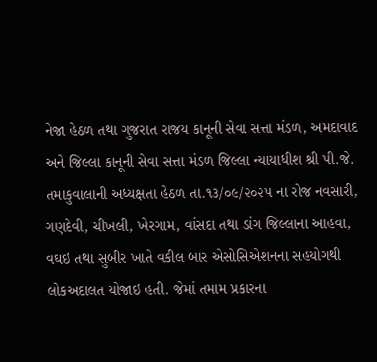નેજા હેઠળ તથા ગુજરાત રાજય કાનૂની સેવા સત્તા મંડળ, અમદાવાદ અને જિલ્લા કાનૂની સેવા સત્તા મંડળ જિલ્લા ન્યાયાધીશ શ્રી પી.જે. તમાકુવાલાની અધ્યક્ષતા હેઠળ તા.૧૩/૦૯/૨૦૨૫ ના રોજ નવસારી, ગણદેવી, ચીખલી, ખેરગામ, વાંસદા તથા ડાંગ જિલ્લાના આહવા, વઘઇ તથા સુબીર ખાતે વકીલ બાર એસોસિએશનના સહયોગથી લોકઅદાલત યોજાઇ હતી. જેમાં તમામ પ્રકારના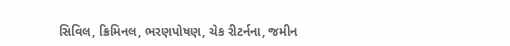સિવિલ, ક્રિમિનલ, ભરણપોષણ, ચેક રીટર્નના, જમીન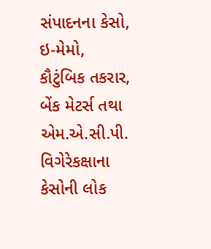સંપાદનના કેસો, ઇ-મેમો, કૌટુંબિક તકરાર, બેંક મેટર્સ તથા એમ.એ.સી.પી. વિગેરેકક્ષાના કેસોની લોક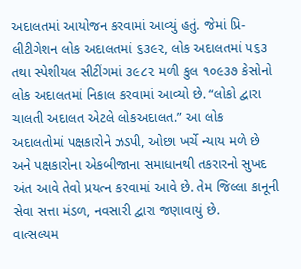અદાલતમાં આયોજન કરવામાં આવ્યું હતું. જેમાં પ્રિ-લીટીગેશન લોક અદાલતમાં ૬૩૯૨, લોક અદાલતમાં ૫૬૩ તથા સ્પેશીયલ સીટીંગમાં ૩૯૮૨ મળી કુલ ૧૦૯૩૭ કેસોનો લોક અદાલતમાં નિકાલ કરવામાં આવ્યો છે. “લોકો દ્વારા ચાલતી અદાલત એટલે લોકઅદાલત.” આ લોક અદાલતોમાં પક્ષકારોને ઝડપી, ઓછા ખર્ચે ન્યાય મળે છે અને પક્ષકારોના એકબીજાના સમાધાનથી તકરારનો સુખદ અંત આવે તેવો પ્રયત્ન કરવામાં આવે છે. તેમ જિલ્લા કાનૂની સેવા સત્તા મંડળ, નવસારી દ્વારા જણાવાયું છે.
વાત્સલ્યમ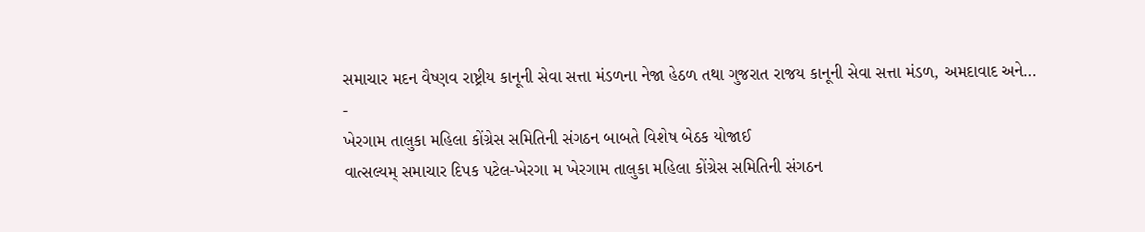સમાચાર મદન વૈષ્ણવ રાષ્ટ્રીય કાનૂની સેવા સત્તા મંડળના નેજા હેઠળ તથા ગુજરાત રાજય કાનૂની સેવા સત્તા મંડળ, અમદાવાદ અને…
-
ખેરગામ તાલુકા મહિલા કોંગ્રેસ સમિતિની સંગઠન બાબતે વિશેષ બેઠક યોજાઈ
વાત્સલ્યમ્ સમાચાર દિપક પટેલ-ખેરગા મ ખેરગામ તાલુકા મહિલા કોંગ્રેસ સમિતિની સંગઠન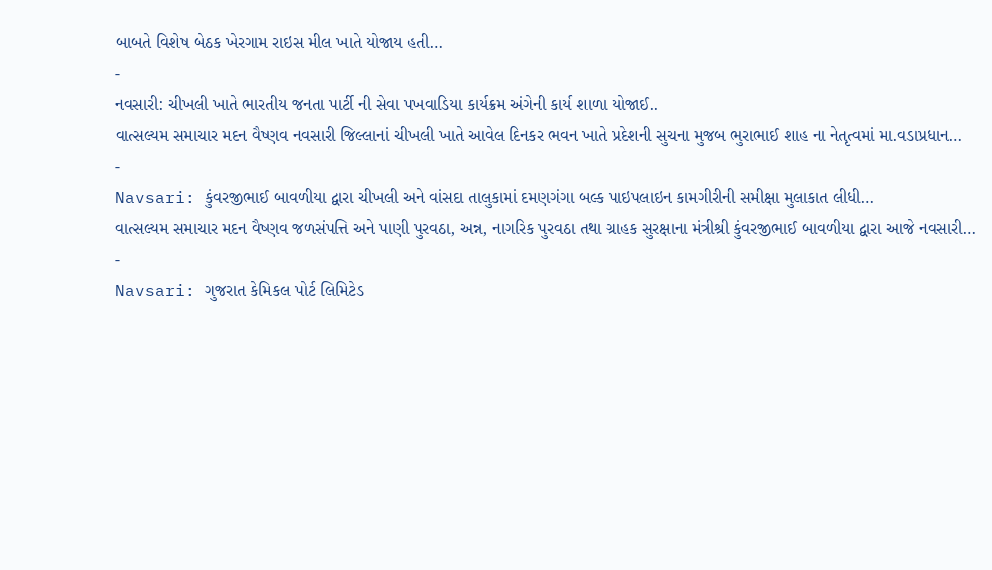બાબતે વિશેષ બેઠક ખેરગામ રાઇસ મીલ ખાતે યોજાય હતી…
-
નવસારી: ચીખલી ખાતે ભારતીય જનતા પાર્ટી ની સેવા પખવાડિયા કાર્યક્રમ અંગેની કાર્ય શાળા યોજાઈ..
વાત્સલ્યમ સમાચાર મદન વૈષ્ણવ નવસારી જિલ્લાનાં ચીખલી ખાતે આવેલ દિનકર ભવન ખાતે પ્રદેશની સુચના મુજબ ભુરાભાઈ શાહ ના નેતૃત્વમાં મા.વડાપ્રધાન…
-
Navsari: કુંવરજીભાઈ બાવળીયા દ્વારા ચીખલી અને વાંસદા તાલુકામાં દમણગંગા બલ્ક પાઇપલાઇન કામગીરીની સમીક્ષા મુલાકાત લીધી…
વાત્સલ્યમ સમાચાર મદન વૈષ્ણવ જળસંપત્તિ અને પાણી પુરવઠા, અન્ન, નાગરિક પુરવઠા તથા ગ્રાહક સુરક્ષાના મંત્રીશ્રી કુંવરજીભાઈ બાવળીયા દ્વારા આજે નવસારી…
-
Navsari: ગુજરાત કેમિકલ પોર્ટ લિમિટેડ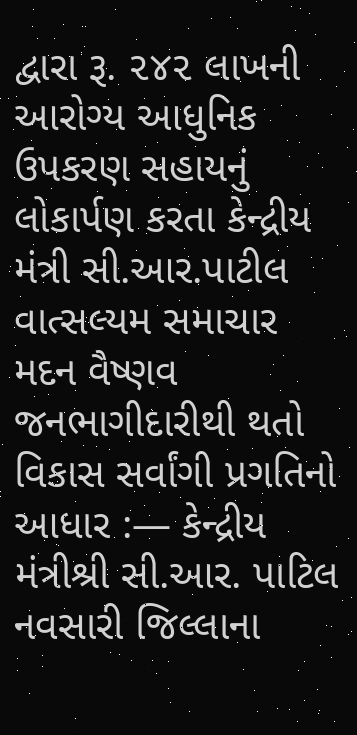દ્વારા રૂ. ૨૪૨ લાખની આરોગ્ય આધુનિક ઉપકરણ સહાયનું લોકાર્પણ કરતા કેન્દ્રીય મંત્રી સી.આર.પાટીલ
વાત્સલ્યમ સમાચાર મદન વૈષ્ણવ જનભાગીદારીથી થતો વિકાસ સર્વાંગી પ્રગતિનો આધાર :— કેન્દ્રીય મંત્રીશ્રી સી.આર. પાટિલ નવસારી જિલ્લાના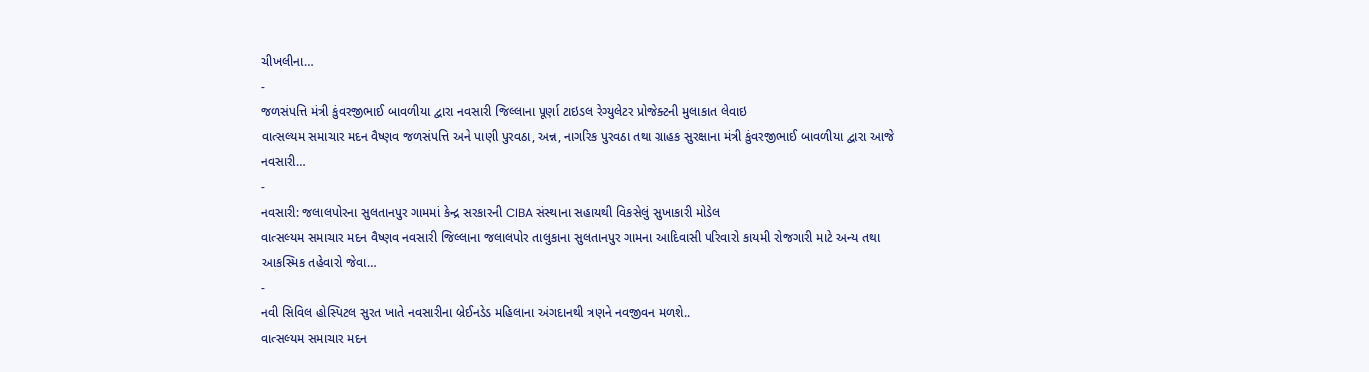ચીખલીના…
-
જળસંપત્તિ મંત્રી કુંવરજીભાઈ બાવળીયા દ્વારા નવસારી જિલ્લાના પૂર્ણા ટાઇડલ રેગ્યુલેટર પ્રોજેક્ટની મુલાકાત લેવાઇ
વાત્સલ્યમ સમાચાર મદન વૈષ્ણવ જળસંપત્તિ અને પાણી પુરવઠા, અન્ન, નાગરિક પુરવઠા તથા ગ્રાહક સુરક્ષાના મંત્રી કુંવરજીભાઈ બાવળીયા દ્વારા આજે નવસારી…
-
નવસારી: જલાલપોરના સુલતાનપુર ગામમાં કેન્દ્ર સરકારની CIBA સંસ્થાના સહાયથી વિકસેલું સુખાકારી મોડેલ
વાત્સલ્યમ સમાચાર મદન વૈષ્ણવ નવસારી જિલ્લાના જલાલપોર તાલુકાના સુલતાનપુર ગામના આદિવાસી પરિવારો કાયમી રોજગારી માટે અન્ય તથા આકસ્મિક તહેવારો જેવા…
-
નવી સિવિલ હોસ્પિટલ સુરત ખાતે નવસારીના બ્રેઈનડેડ મહિલાના અંગદાનથી ત્રણને નવજીવન મળશે..
વાત્સલ્યમ સમાચાર મદન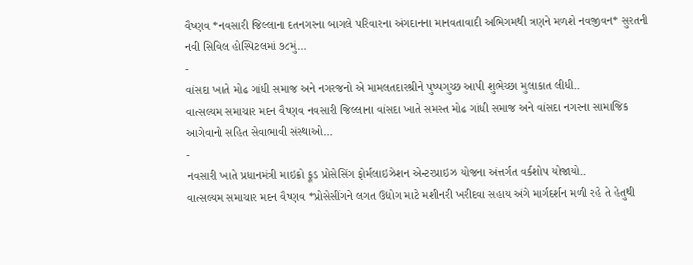વૈષ્ણવ *નવસારી જિલ્લાના દતનગરના બાગલે પરિવારના અંગદાનના માનવતાવાદી અભિગમથી ત્રણને મળશે નવજીવન* સુરતની નવી સિવિલ હોસ્પિટલમાં ૭૮મું…
-
વાંસદા ખાતે મોઢ ગાંધી સમાજ અને નગરજનો એ મામલતદારશ્રીને પુષ્પગુચ્છ આપી શુભેચ્છા મુલાકાત લીધી..
વાત્સલ્યમ સમાચાર મદન વૈષ્ણવ નવસારી જિલ્લાના વાંસદા ખાતે સમસ્ત મોઢ ગાંધી સમાજ અને વાંસદા નગરના સામાજિક આગેવાનો સહિત સેવાભાવી સંસ્થાઓ…
-
નવસારી ખાતે પ્રધાનમંત્રી માઇક્રો ફૂડ પ્રોસેસિંગ ફોર્મલાઇઝેશન એન્ટરપ્રાઇઝ યોજના અંત્તર્ગત વર્કશોપ યોજાયો..
વાત્સલ્યમ સમાચાર મદન વૈષ્ણવ *પ્રોસેસીંગને લગત ઉદ્યોગ માટે મશીનરી ખરીદવા સહાય અંગે માર્ગદર્શન મળી રહે તે હેતુથી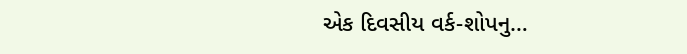એક દિવસીય વર્ક-શોપનુ…